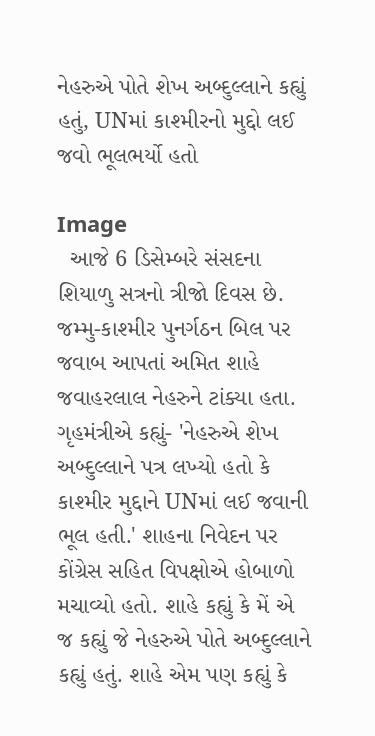નેહરુએ પોતે શેખ અબ્દુલ્લાને કહ્યું હતું, UNમાં કાશ્મીરનો મુદ્દો લઈ જવો ભૂલભર્યો હતો

Image
  આજે 6 ડિસેમ્બરે સંસદના શિયાળુ સત્રનો ત્રીજો દિવસ છે. જમ્મુ-કાશ્મીર પુનર્ગઠન બિલ પર જવાબ આપતાં અમિત શાહે જવાહરલાલ નેહરુને ટાંક્યા હતા. ગૃહમંત્રીએ કહ્યું- 'નેહરુએ શેખ અબ્દુલ્લાને પત્ર લખ્યો હતો કે કાશ્મીર મુદ્દાને UNમાં લઈ જવાની ભૂલ હતી.' શાહના નિવેદન પર કોંગ્રેસ સહિત વિપક્ષોએ હોબાળો મચાવ્યો હતો. શાહે કહ્યું કે મેં એ જ કહ્યું જે નેહરુએ પોતે અબ્દુલ્લાને કહ્યું હતું. શાહે એમ પણ કહ્યું કે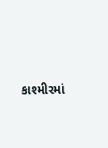કાશ્મીરમાં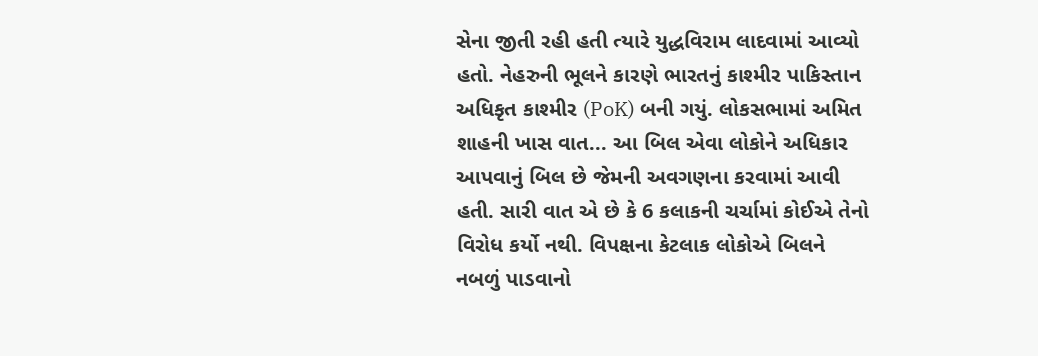સેના જીતી રહી હતી ત્યારે યુદ્ધવિરામ લાદવામાં આવ્યો હતો. નેહરુની ભૂલને કારણે ભારતનું કાશ્મીર પાકિસ્તાન અધિકૃત કાશ્મીર (PoK) બની ગયું. લોકસભામાં અમિત શાહની ખાસ વાત... આ બિલ એવા લોકોને અધિકાર આપવાનું બિલ છે જેમની અવગણના કરવામાં આવી હતી. સારી વાત એ છે કે 6 કલાકની ચર્ચામાં કોઈએ તેનો વિરોધ કર્યો નથી. વિપક્ષના કેટલાક લોકોએ બિલને નબળું પાડવાનો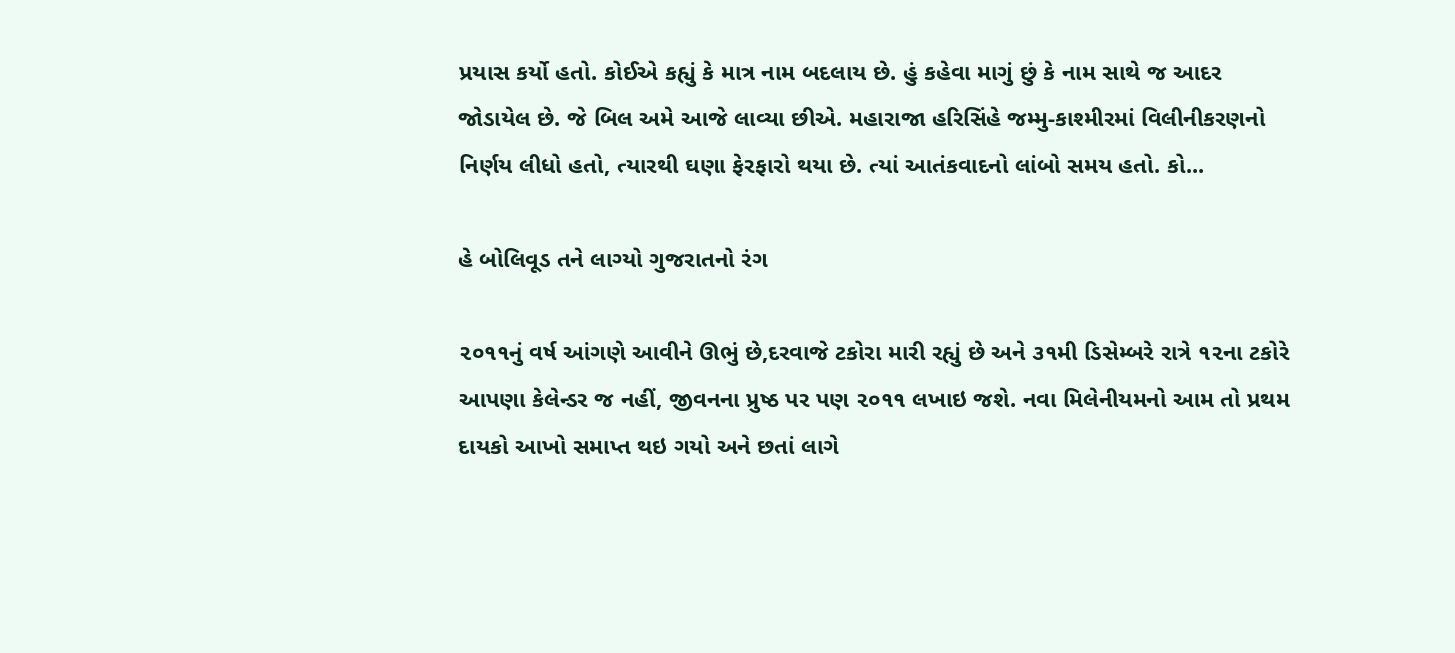પ્રયાસ કર્યો હતો. કોઈએ કહ્યું કે માત્ર નામ બદલાય છે. હું કહેવા માગું છું કે નામ સાથે જ આદર જોડાયેલ છે. જે બિલ અમે આજે લાવ્યા છીએ. મહારાજા હરિસિંહે જમ્મુ-કાશ્મીરમાં વિલીનીકરણનો નિર્ણય લીધો હતો, ત્યારથી ઘણા ફેરફારો થયા છે. ત્યાં આતંકવાદનો લાંબો સમય હતો. કો...

હે બોલિવૂડ તને લાગ્યો ગુજરાતનો રંગ

૨૦૧૧નું વર્ષ આંગણે આવીને ઊભું છે,દરવાજે ટકોરા મારી રહ્યું છે અને ૩૧મી ડિસેમ્બરે રાત્રે ૧૨ના ટકોરે આપણા કેલેન્ડર જ નહીં, જીવનના પ્રુષ્ઠ પર પણ ૨૦૧૧ લખાઇ જશે. નવા મિલેનીયમનો આમ તો પ્રથમ દાયકો આખો સમાપ્ત થઇ ગયો અને છતાં લાગે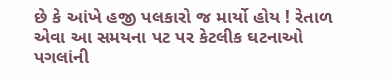છે કે આંખે હજી પલકારો જ માર્યો હોય ! રેતાળ એવા આ સમયના પટ પર કેટલીક ઘટનાઓ પગલાંની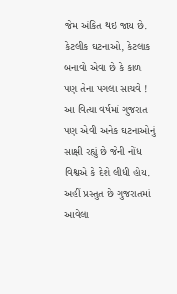જેમ અંકિત થઇ જાય છે. કેટલીક ઘટનાઓ, કેટલાક બનાવો એવા છે કે કાળ પણ તેના પગલા સાચવે ! આ વિત્યા વર્ષમાં ગુજરાત પણ એવી અનેક ઘટનાઓનું સાક્ષી રહ્યું છે જેની નોંધ વિશ્વએ કે દેશે લીધી હોય. અહીં પ્રસ્તુત છે ગુજરાતમાં આવેલા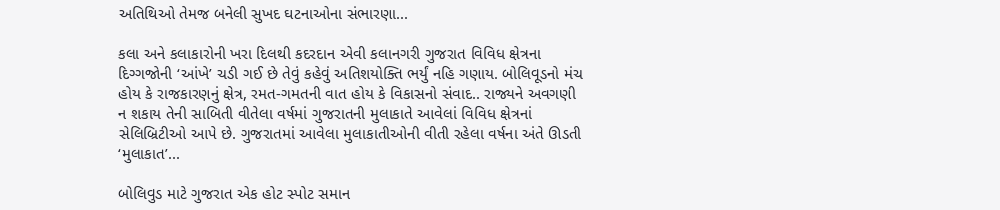અતિથિઓ તેમજ બનેલી સુખદ ઘટનાઓના સંભારણા...

કલા અને કલાકારોની ખરા દિલથી કદરદાન એવી કલાનગરી ગુજરાત વિવિધ ક્ષેત્રના દિગ્ગજોની ‘આંખે’ ચડી ગઈ છે તેવું કહેવું અતિશયોક્તિ ભર્યું નહિ ગણાય. બોલિવૂડનો મંચ હોય કે રાજકારણનું ક્ષેત્ર, રમત-ગમતની વાત હોય કે વિકાસનો સંવાદ.. રાજ્યને અવગણી ન શકાય તેની સાબિતી વીતેલા વર્ષમાં ગુજરાતની મુલાકાતે આવેલાં વિવિધ ક્ષેત્રનાં સેલિબ્રિટીઓ આપે છે. ગુજરાતમાં આવેલા મુલાકાતીઓની વીતી રહેલા વર્ષના અંતે ઊડતી ‘મુલાકાત’...

બોલિવુડ માટે ગુજરાત એક હોટ સ્પોટ સમાન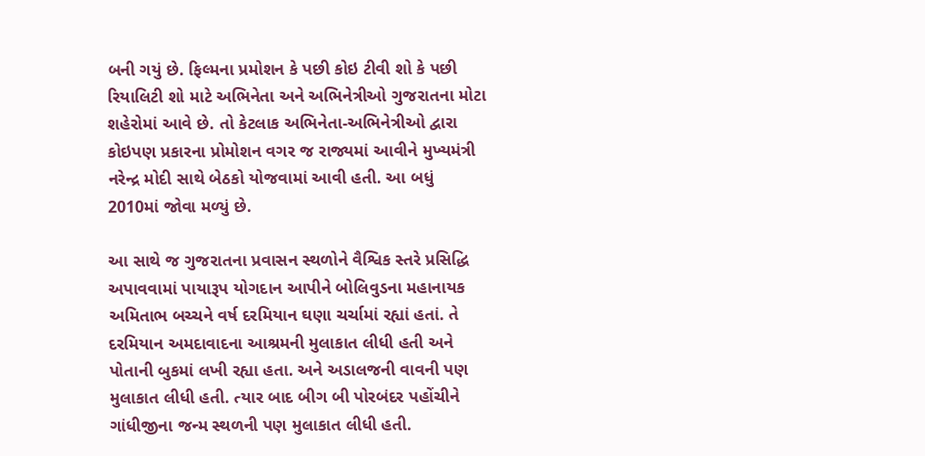બની ગયું છે. ફિલ્મના પ્રમોશન કે પછી કોઇ ટીવી શો કે પછી રિયાલિટી શો માટે અભિનેતા અને અભિનેત્રીઓ ગુજરાતના મોટા શહેરોમાં આવે છે. તો કેટલાક અભિનેતા-અભિનેત્રીઓ દ્વારા કોઇપણ પ્રકારના પ્રોમોશન વગર જ રાજ્યમાં આવીને મુખ્યમંત્રી નરેન્દ્ર મોદી સાથે બેઠકો યોજવામાં આવી હતી. આ બધું 2010માં જોવા મળ્યું છે.

આ સાથે જ ગુજરાતના પ્રવાસન સ્થળોને વૈશ્વિક સ્તરે પ્રસિદ્ધિ અપાવવામાં પાયારૂપ યોગદાન આપીને બોલિવુડના મહાનાયક અમિતાભ બચ્ચને વર્ષ દરમિયાન ઘણા ચર્ચામાં રહ્યાં હતાં. તે દરમિયાન અમદાવાદના આશ્રમની મુલાકાત લીધી હતી અને પોતાની બુકમાં લખી રહ્યા હતા. અને અડાલજની વાવની પણ મુલાકાત લીધી હતી. ત્યાર બાદ બીગ બી પોરબંદર પહોંચીને ગાંધીજીના જન્મ સ્થળની પણ મુલાકાત લીધી હતી.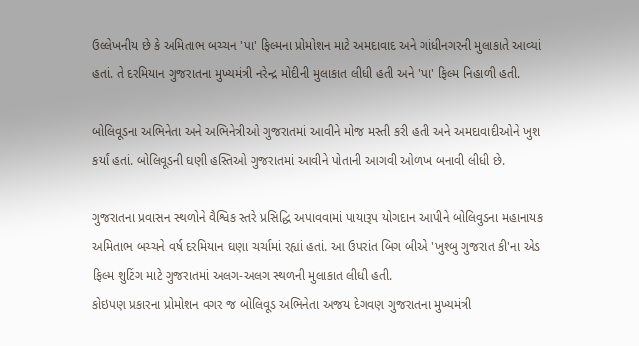ઉલ્લેખનીય છે કે અમિતાભ બચ્ચન 'પા' ફિલ્મના પ્રોમોશન માટે અમદાવાદ અને ગાંધીનગરની મુલાકાતે આવ્યાં હતાં. તે દરમિયાન ગુજરાતના મુખ્યમંત્રી નરેન્દ્ર મોદીની મુલાકાત લીધી હતી અને 'પા' ફિલ્મ નિહાળી હતી.

બોલિવૂડના અભિનેતા અને અભિનેત્રીઓ ગુજરાતમાં આવીને મોજ મસ્તી કરી હતી અને અમદાવાદીઓને ખુશ કર્યાં હતાં. બોલિવૂડની ઘણી હસ્તિઓ ગુજરાતમાં આવીને પોતાની આગવી ઓળખ બનાવી લીધી છે.

ગુજરાતના પ્રવાસન સ્થળોને વૈશ્વિક સ્તરે પ્રસિદ્ધિ અપાવવામાં પાયારૂપ યોગદાન આપીને બોલિવુડના મહાનાયક અમિતાભ બચ્ચને વર્ષ દરમિયાન ઘણા ચર્ચામાં રહ્યાં હતાં. આ ઉપરાંત બિગ બીએ 'ખુશ્બુ ગુજરાત કી'ના એડ ફિલ્મ શુટિંગ માટે ગુજરાતમાં અલગ-અલગ સ્થળની મુલાકાત લીધી હતી.
કોઇપણ પ્રકારના પ્રોમોશન વગર જ બોલિવૂડ અભિનેતા અજય દેગવણ ગુજરાતના મુખ્યમંત્રી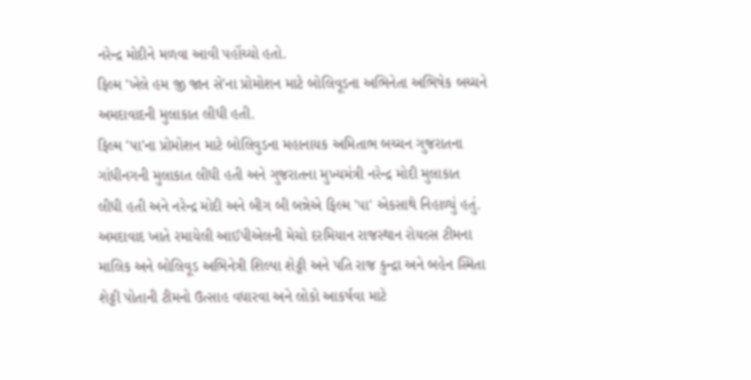નરેન્દ્ર મોદીને મળવા આવી પહોંચ્યો હતો.
ફિલ્મ 'ખેલે હમ જી જાન સે'ના પ્રોમોશન માટે બોલિવૂડના અભિનેતા અભિષેક બચ્ચને અમદાવાદની મુલાકાત લીધી હતી.
ફિલ્મ 'પા'ના પ્રોમોશન માટે બોલિવુડના મહાનાયક અમિતાભ બચ્ચન ગુજરાતના ગાંધીનગની મુલાકાત લીધી હતી અને ગુજરાતના મુખ્યમંત્રી નરેન્દ્ર મોદી મુલાકાત લીધી હતી અને નરેન્દ્ર મોદી અને બીગ બી બન્નેએ ફિલ્મ 'પા' એકસાથે નિહાળ્યું હતું.
અમદાવાદ ખાતે રમાયેલી આઈપીએલની મેચો દરમિયાન રાજસ્થાન રોયલ્સ ટીમના માલિક અને બોલિવૂડ અભિનેત્રી શિલ્પા શેટ્ટી અને પતિ રાજ કુન્દ્રા અને બહેન સ્મિતા શેટ્ટી પોતાની ટીમનો ઉત્સાહ વધારવા અને લોકો આકર્ષવા માટે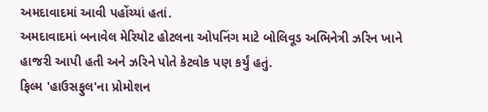અમદાવાદમાં આવી પહોંચ્યાં હતાં.
અમદાવાદમાં બનાવેલ મેરિયોટ હોટલના ઓપનિંગ માટે બોલિવૂડ અભિનેત્રી ઝરિન ખાને હાજરી આપી હતી અને ઝરિને પોતે કેટવોક પણ કર્યું હતું.
ફિલ્મ 'હાઉસફુલ'ના પ્રોમોશન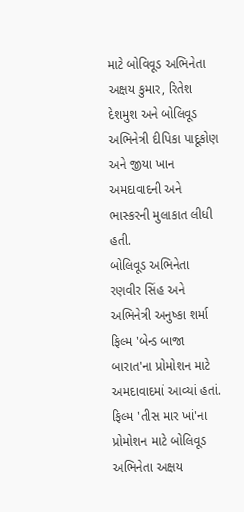માટે બોવિવૂડ અભિનેતા અક્ષય કુમાર, રિતેશ દેશમુશ અને બોલિવૂડ અભિનેત્રી દીપિકા પાદૂકોણ અને જીયા ખાન અમદાવાદની અને ભાસ્કરની મુલાકાત લીધી હતી.
બોલિવૂડ અભિનેતા રણવીર સિંહ અને અભિનેત્રી અનુષ્કા શર્મા ફિલ્મ 'બેન્ડ બાજા બારાત'ના પ્રોમોશન માટે અમદાવાદમાં આવ્યાં હતાં.
ફિલ્મ 'તીસ માર ખાં'ના પ્રોમોશન માટે બોલિવૂડ અભિનેતા અક્ષય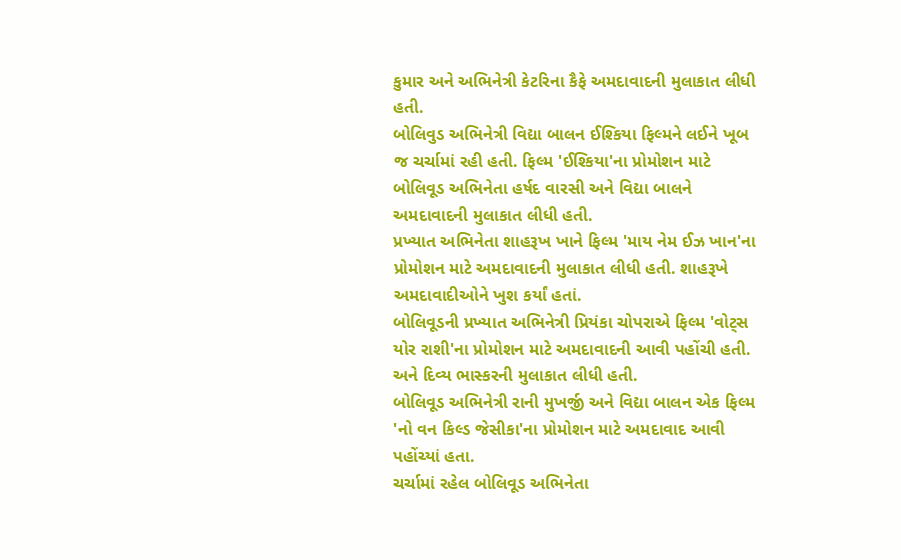કુમાર અને અભિનેત્રી કેટરિના કૈફે અમદાવાદની મુલાકાત લીધી હતી.
બોલિવુડ અભિનેત્રી વિદ્યા બાલન ઈશ્કિયા ફિલ્મને લઈને ખૂબ જ ચર્ચામાં રહી હતી. ફિલ્મ 'ઈશ્કિયા'ના પ્રોમોશન માટે બોલિવૂડ અભિનેતા હર્ષદ વારસી અને વિદ્યા બાલને અમદાવાદની મુલાકાત લીધી હતી.
પ્રખ્યાત અભિનેતા શાહરૂખ ખાને ફિલ્મ 'માય નેમ ઈઝ ખાન'ના પ્રોમોશન માટે અમદાવાદની મુલાકાત લીધી હતી. શાહરૂખે અમદાવાદીઓને ખુશ કર્યાં હતાં.
બોલિવૂડની પ્રખ્યાત અભિનેત્રી પ્રિયંકા ચોપરાએ ફિલ્મ 'વોટ્સ યોર રાશી'ના પ્રોમોશન માટે અમદાવાદની આવી પહોંચી હતી. અને દિવ્ય ભાસ્કરની મુલાકાત લીધી હતી.
બોલિવૂડ અભિનેત્રી રાની મુખર્જી અને વિદ્યા બાલન એક ફિલ્મ 'નો વન કિલ્ડ જેસીકા'ના પ્રોમોશન માટે અમદાવાદ આવી પહોંચ્યાં હતા.
ચર્ચામાં રહેલ બોલિવૂડ અભિનેતા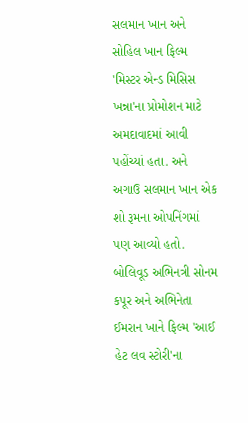સલમાન ખાન અને સોહિલ ખાન ફિલ્મ 'મિસ્ટર એન્ડ મિસિસ ખન્ના'ના પ્રોમોશન માટે અમદાવાદમાં આવી પહોંચ્યાં હતા. અને અગાઉ સલમાન ખાન એક શો રૂમના ઓપનિંગમાં પણ આવ્યો હતો.
બોલિવૂડ અભિનત્રી સોનમ કપૂર અને અભિનેતા ઈમરાન ખાને ફિલ્મ 'આઈ હેટ લવ સ્ટોરી'ના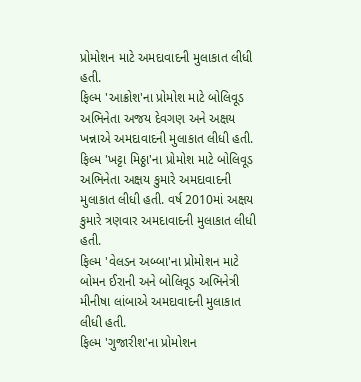પ્રોમોશન માટે અમદાવાદની મુલાકાત લીધી હતી.
ફિલ્મ 'આક્રોશ'ના પ્રોમોશ માટે બોલિવૂડ અભિનેતા અજય દેવગણ અને અક્ષય ખન્નાએ અમદાવાદની મુલાકાત લીધી હતી.
ફિલ્મ 'ખટ્ટા મિઠ્ઠા'ના પ્રોમોશ માટે બોલિવૂડ અભિનેતા અક્ષય કુમારે અમદાવાદની મુલાકાત લીધી હતી. વર્ષ 2010માં અક્ષય કુમારે ત્રણવાર અમદાવાદની મુલાકાત લીધી હતી.
ફિલ્મ 'વેલડન અબ્બા'ના પ્રોમોશન માટે બોમન ઈરાની અને બોલિવૂડ અભિનેત્રી મીનીષા લાંબાએ અમદાવાદની મુલાકાત લીધી હતી.
ફિલ્મ 'ગુજારીશ'ના પ્રોમોશન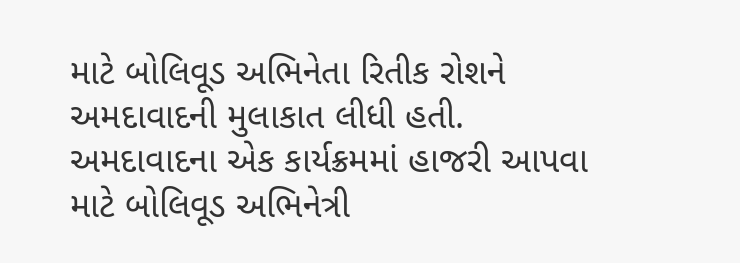માટે બોલિવૂડ અભિનેતા રિતીક રોશને અમદાવાદની મુલાકાત લીધી હતી.
અમદાવાદના એક કાર્યક્રમમાં હાજરી આપવા માટે બોલિવૂડ અભિનેત્રી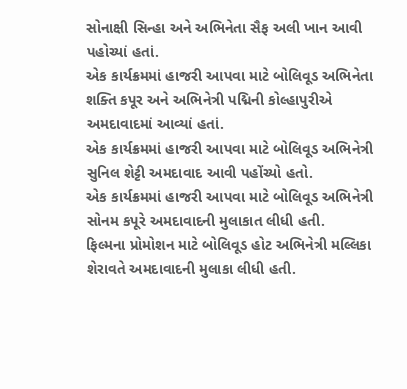સોનાક્ષી સિન્હા અને અભિનેતા સૈફ અલી ખાન આવી પહોચ્યાં હતાં.
એક કાર્યક્રમમાં હાજરી આપવા માટે બોલિવૂડ અભિનેતા શક્તિ કપૂર અને અભિનેત્રી પદ્મિની કોલ્હાપુરીએ અમદાવાદમાં આવ્યાં હતાં.
એક કાર્યક્રમમાં હાજરી આપવા માટે બોલિવૂડ અભિનેત્રી સુનિલ શેટ્ટી અમદાવાદ આવી પહોંચ્યો હતો.
એક કાર્યક્રમમાં હાજરી આપવા માટે બોલિવૂડ અભિનેત્રી સોનમ કપૂરે અમદાવાદની મુલાકાત લીધી હતી.
ફિલ્મના પ્રોમોશન માટે બોલિવૂડ હોટ અભિનેત્રી મલ્લિકા શેરાવતે અમદાવાદની મુલાકા લીધી હતી.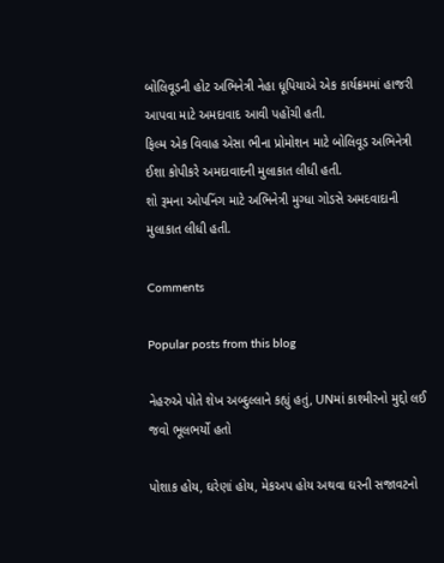બોલિવૂડની હોટ અભિનેત્રી નેહા ધૂપિયાએ એક કાર્યક્રમમાં હાજરી આપવા માટે અમદાવાદ આવી પહોંચી હતી.
ફિલ્મ એક વિવાહ એસા ભીના પ્રોમોશન માટે બોલિવૂડ અભિનેત્રી ઈશા કોપીકરે અમદાવાદની મુલાકાત લીધી હતી.
શો રૂમના ઓપનિંગ માટે અભિનેત્રી મુગ્ધા ગોડસે અમદવાદાની મુલાકાત લીધી હતી.

Comments

Popular posts from this blog

નેહરુએ પોતે શેખ અબ્દુલ્લાને કહ્યું હતું, UNમાં કાશ્મીરનો મુદ્દો લઈ જવો ભૂલભર્યો હતો

પોશાક હોય, ઘરેણાં હોય, મેકઅપ હોય અથવા ઘરની સજાવટનો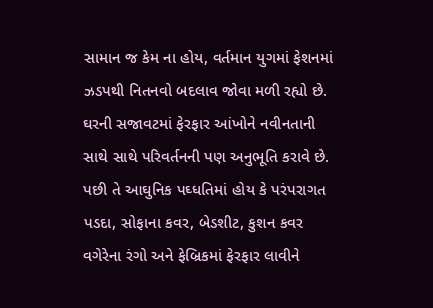સામાન જ કેમ ના હોય, વર્તમાન યુગમાં ફેશનમાં ઝડપથી નિતનવો બદલાવ જોવા મળી રહ્યો છે. ઘરની સજાવટમાં ફેરફાર આંખોને નવીનતાની સાથે સાથે પરિવર્તનની પણ અનુભૂતિ કરાવે છે. પછી તે આઘુનિક પઘ્ધતિમાં હોય કે પરંપરાગત પડદા, સોફાના કવર, બેડશીટ, કુશન કવર વગેરેના રંગો અને ફેબ્રિકમાં ફેરફાર લાવીને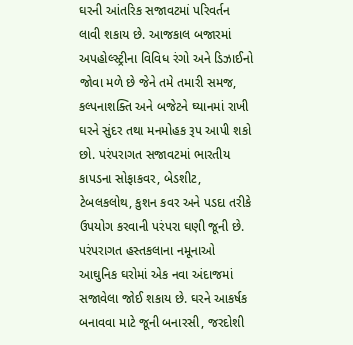ઘરની આંતરિક સજાવટમાં પરિવર્તન લાવી શકાય છે. આજકાલ બજારમાં અપહોલ્સ્ટ્રીના વિવિધ રંગો અને ડિઝાઈનો જોવા મળે છે જેને તમે તમારી સમજ, કલ્પનાશક્તિ અને બજેટને ઘ્યાનમાં રાખી ઘરને સુંદર તથા મનમોહક રૂપ આપી શકો છો. પરંપરાગત સજાવટમાં ભારતીય કાપડના સોફાકવર, બેડશીટ, ટેબલકલોથ, કુશન કવર અને પડદા તરીકે ઉપયોગ કરવાની પરંપરા ઘણી જૂની છે. પરંપરાગત હસ્તકલાના નમૂનાઓ આઘુનિક ઘરોમાં એક નવા અંદાજમાં સજાવેલા જોઈ શકાય છે. ઘરને આકર્ષક બનાવવા માટે જૂની બનારસી, જરદોશી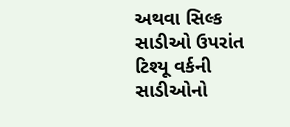અથવા સિલ્ક સાડીઓ ઉપરાંત ટિશ્યૂ વર્કની સાડીઓનો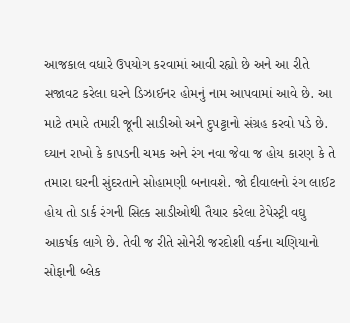આજકાલ વધારે ઉપયોગ કરવામાં આવી રહ્યો છે અને આ રીતે સજાવટ કરેલા ઘરને ડિઝાઈનર હોમનું નામ આપવામાં આવે છે. આ માટે તમારે તમારી જૂની સાડીઓ અને દુપટ્ટાનો સંગ્રહ કરવો પડે છે. ઘ્યાન રાખો કે કાપડની ચમક અને રંગ નવા જેવા જ હોય કારણ કે તે તમારા ઘરની સુંદરતાને સોહામણી બનાવશે. જો દીવાલનો રંગ લાઈટ હોય તો ડાર્ક રંગની સિલ્ક સાડીઓથી તૈયાર કરેલા ટેપેસ્ટ્રી વઘુ આકર્ષક લાગે છે. તેવી જ રીતે સોનેરી જરદોશી વર્કના ચણિયાનો સોફાની બ્લેક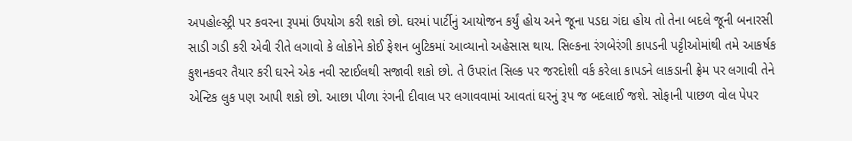અપહોલ્સ્ટ્રી પર કવરના રૂપમાં ઉપયોગ કરી શકો છો. ઘરમાં પાર્ટીનું આયોજન કર્યું હોય અને જૂના પડદા ગંદા હોય તો તેના બદલે જૂની બનારસી સાડી ગડી કરી એવી રીતે લગાવો કે લોકોને કોઈ ફેશન બુટિકમાં આવ્યાનો અહેસાસ થાય. સિલ્કના રંગબેરંગી કાપડની પટ્ટીઓમાંથી તમે આકર્ષક કુશનકવર તૈયાર કરી ઘરને એક નવી સ્ટાઈલથી સજાવી શકો છો. તે ઉપરાંત સિલ્ક પર જરદોશી વર્ક કરેલા કાપડને લાકડાની ફ્રેમ પર લગાવી તેને એન્ટિક લુક પણ આપી શકો છો. આછા પીળા રંગની દીવાલ પર લગાવવામાં આવતાં ઘરનું રૂપ જ બદલાઈ જશે. સોફાની પાછળ વોલ પેપર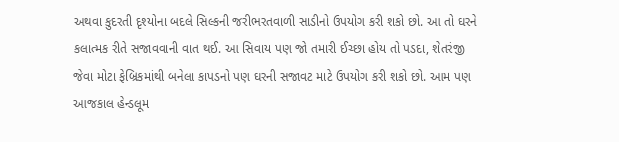અથવા કુદરતી દૃશ્યોના બદલે સિલ્કની જરીભરતવાળી સાડીનો ઉપયોગ કરી શકો છો. આ તો ઘરને કલાત્મક રીતે સજાવવાની વાત થઈ. આ સિવાય પણ જો તમારી ઈચ્છા હોય તો પડદા, શેતરંજી જેવા મોટા ફેબ્રિકમાંથી બનેલા કાપડનો પણ ઘરની સજાવટ માટે ઉપયોગ કરી શકો છો. આમ પણ આજકાલ હેન્ડલૂમ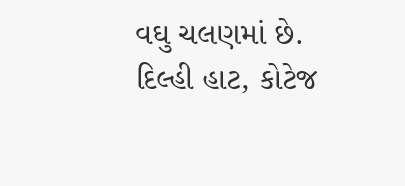વઘુ ચલણમાં છે. દિલ્હી હાટ, કોટેજ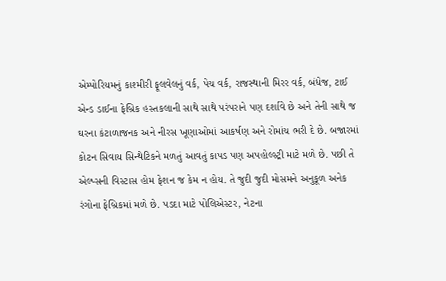એમ્પોરિયમનું કાશ્મીરી ફૂલવેલનું વર્ક, પેચ વર્ક, રાજસ્થાની મિરર વર્ક, બંધેજ, ટાઈ એન્ડ ડાઈના ફેબ્રિક હસ્તકલાની સાથે સાથે પરંપરાને પણ દર્શાવે છે અને તેની સાથે જ ઘરના કંટાળાજનક અને નીરસ ખૂણાઓમાં આકર્ષણ અને રોમાંચ ભરી દે છે. બજારમાં કોટન સિવાય સિન્થેટિકને મળતું આવતું કાપડ પણ અપહોલ્સ્ટ્રી માટે મળે છે. પછી તે એલ્પ્સની વિસ્ટાસ હોમ ફેશન જ કેમ ન હોય. તે જુદી જુદી મોસમને અનુકૂળ અનેક રંગોના ફેબ્રિકમાં મળે છે. પડદા માટે પોલિએસ્ટર, નેટના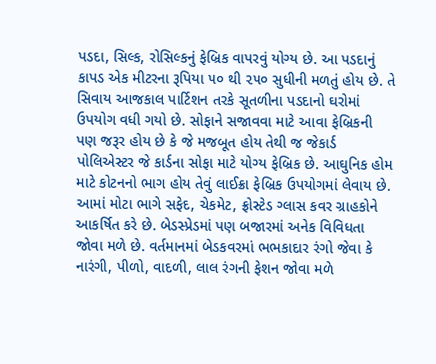પડદા, સિલ્ક, રોસિલ્કનું ફેબ્રિક વાપરવું યોગ્ય છે. આ પડદાનું કાપડ એક મીટરના રૂપિયા ૫૦ થી ૨૫૦ સુધીની મળતું હોય છે. તે સિવાય આજકાલ પાર્ટિશન તરકે સૂતળીના પડદાનો ઘરોમાં ઉપયોગ વધી ગયો છે. સોફાને સજાવવા માટે આવા ફેબ્રિકની પણ જરૂર હોય છે કે જે મજબૂત હોય તેથી જ જેકાર્ડ પોલિએસ્ટર જે કાર્ડના સોફા માટે યોગ્ય ફેબ્રિક છે. આઘુનિક હોમ માટે કોટનનો ભાગ હોય તેવું લાઈક્રા ફેબ્રિક ઉપયોગમાં લેવાય છે. આમાં મોટા ભાગે સફેદ, ચેકમેટ, ફ્રોસ્ટેડ ગ્લાસ કવર ગ્રાહકોને આકર્ષિત કરે છે. બેડસ્પ્રેડમાં પણ બજારમાં અનેક વિવિધતા જોવા મળે છે. વર્તમાનમાં બેડકવરમાં ભભકાદાર રંગો જેવા કે નારંગી, પીળો, વાદળી, લાલ રંગની ફેશન જોવા મળે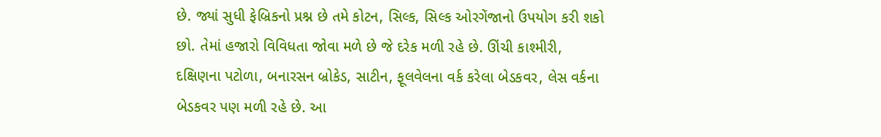છે. જ્યાં સુધી ફેબ્રિકનો પ્રશ્ન છે તમે કોટન, સિલ્ક, સિલ્ક ઓરગેંજાનો ઉપયોગ કરી શકો છો. તેમાં હજારો વિવિધતા જોવા મળે છે જે દરેક મળી રહે છે. ઊંચી કાશ્મીરી, દક્ષિણના પટોળા, બનારસન બ્રોકેડ, સાટીન, ફૂલવેલના વર્ક કરેલા બેડકવર, લેસ વર્કના બેડકવર પણ મળી રહે છે. આ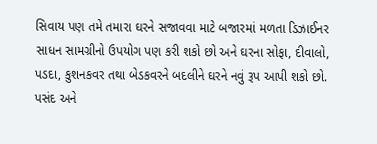સિવાય પણ તમે તમારા ઘરને સજાવવા માટે બજારમાં મળતા ડિઝાઈનર સાધન સામગ્રીનો ઉપયોગ પણ કરી શકો છો અને ઘરના સોફા, દીવાલો, પડદા, કુશનકવર તથા બેડકવરને બદલીને ઘરને નવું રૂપ આપી શકો છો. પસંદ અને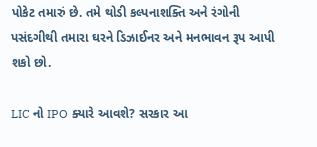પોકેટ તમારું છે. તમે થોડી કલ્પનાશક્તિ અને રંગોની પસંદગીથી તમારા ઘરને ડિઝાઈનર અને મનભાવન રૂપ આપી શકો છો.

LIC નો IPO ક્યારે આવશે? સરકાર આ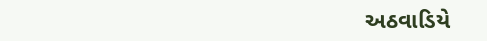અઠવાડિયે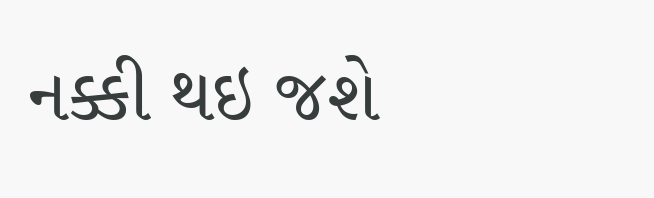નક્કી થઇ જશે